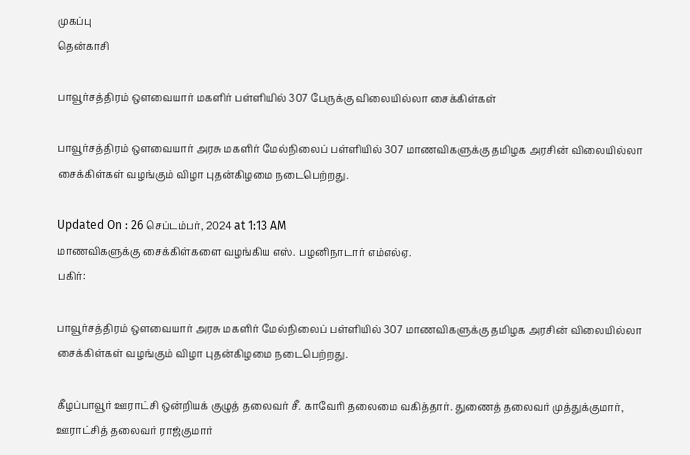முகப்பு
தென்காசி

பாவூர்சத்திரம் ஒளவையார் மகளிர் பள்ளியில் 307 பேருக்கு விலையில்லா சைக்கிள்கள்

பாவூர்சத்திரம் ஒளவையார் அரசு மகளிர் மேல்நிலைப் பள்ளியில் 307 மாணவிகளுக்கு தமிழக அரசின் விலையில்லா சைக்கிள்கள் வழங்கும் விழா புதன்கிழமை நடைபெற்றது.

Updated On : 26 செப்டம்பர், 2024 at 1:13 AM
மாணவிகளுக்கு சைக்கிள்களை வழங்கிய எஸ். பழனிநாடார் எம்எல்ஏ.
பகிர்:

பாவூர்சத்திரம் ஒளவையார் அரசு மகளிர் மேல்நிலைப் பள்ளியில் 307 மாணவிகளுக்கு தமிழக அரசின் விலையில்லா சைக்கிள்கள் வழங்கும் விழா புதன்கிழமை நடைபெற்றது.

கீழப்பாவூர் ஊராட்சி ஒன்றியக் குழுத் தலைவர் சீ. காவேரி தலைமை வகித்தார். துணைத் தலைவர் முத்துக்குமார், ஊராட்சித் தலைவர் ராஜ்குமார்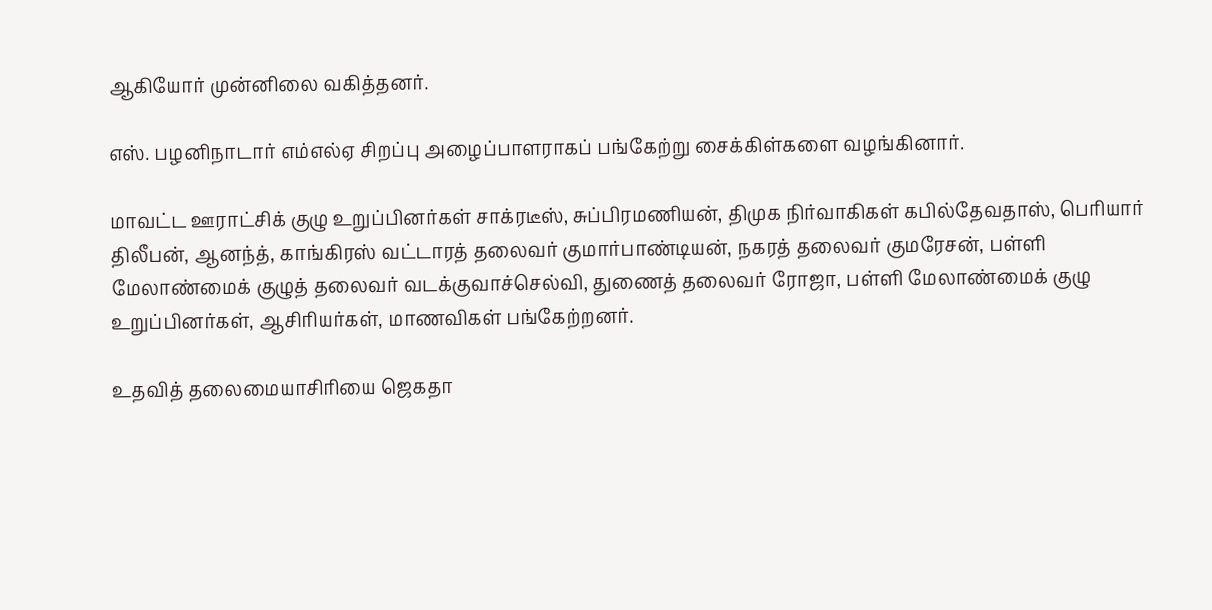ஆகியோர் முன்னிலை வகித்தனர்.

எஸ். பழனிநாடார் எம்எல்ஏ சிறப்பு அழைப்பாளராகப் பங்கேற்று சைக்கிள்களை வழங்கினார்.

மாவட்ட ஊராட்சிக் குழு உறுப்பினர்கள் சாக்ரடீஸ், சுப்பிரமணியன், திமுக நிர்வாகிகள் கபில்தேவதாஸ், பெரியார் திலீபன், ஆனந்த், காங்கிரஸ் வட்டாரத் தலைவர் குமார்பாண்டியன், நகரத் தலைவர் குமரேசன், பள்ளி மேலாண்மைக் குழுத் தலைவர் வடக்குவாச்செல்வி, துணைத் தலைவர் ரோஜா, பள்ளி மேலாண்மைக் குழு உறுப்பினர்கள், ஆசிரியர்கள், மாணவிகள் பங்கேற்றனர்.

உதவித் தலைமையாசிரியை ஜெகதா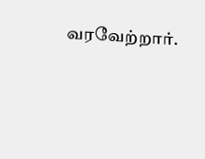வரவேற்றார்.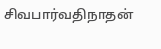சிவபார்வதிநாதன்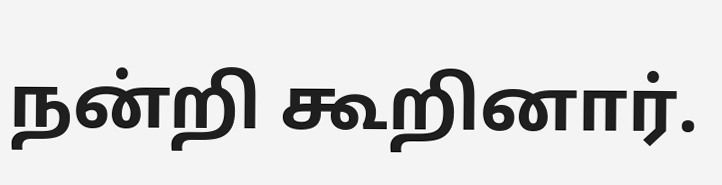நன்றி கூறினார்.